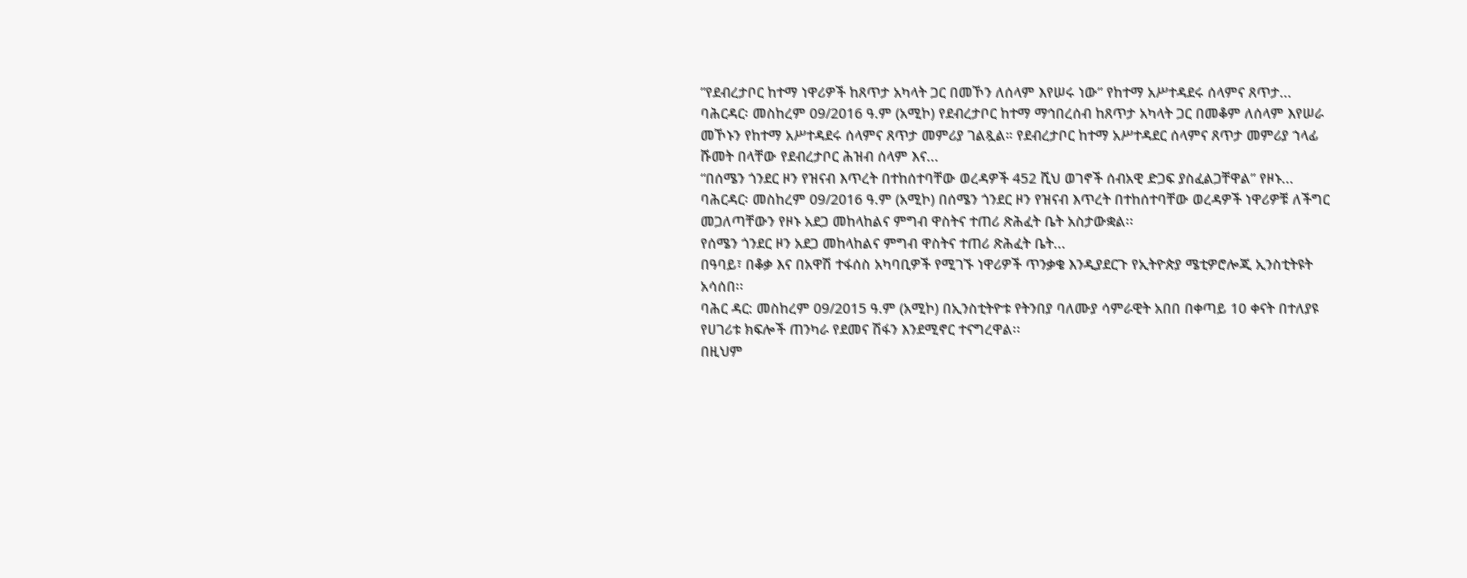”የደብረታቦር ከተማ ነዋሪዎች ከጸጥታ አካላት ጋር በመኾን ለሰላም እየሠሩ ነው” የከተማ አሥተዳደሩ ሰላምና ጸጥታ...
ባሕርዳር፡ መስከረም 09/2016 ዓ.ም (አሚኮ) የደብረታቦር ከተማ ማኅበረሰብ ከጸጥታ አካላት ጋር በመቆም ለሰላም እየሠራ መኾኑን የከተማ አሥተዳደሩ ሰላምና ጸጥታ መምሪያ ገልጿል። የደብረታቦር ከተማ አሥተዳደር ሰላምና ጸጥታ መምሪያ ኀላፊ ሹመት በላቸው የደብረታቦር ሕዝብ ሰላም እና...
“በሰሜን ጎንደር ዞን የዝናብ እጥረት በተከሰተባቸው ወረዳዎች 452 ሺህ ወገኖች ሰብአዊ ድጋፍ ያስፈልጋቸዋል” የዞኑ...
ባሕርዳር፡ መስከረም 09/2016 ዓ.ም (አሚኮ) በሰሜን ጎንደር ዞን የዝናብ እጥረት በተከሰተባቸው ወረዳዎች ነዋሪዎቹ ለችግር መጋለጣቸውን የዞኑ አደጋ መከላከልና ምግብ ዋስትና ተጠሪ ጽሕፈት ቤት አስታውቋል፡፡
የሰሜን ጎንደር ዞን አደጋ መከላከልና ምግብ ዋስትና ተጠሪ ጽሕፈት ቤት...
በዓባይ፣ በቆቃ እና በአዋሽ ተፋሰስ አካባቢዎች የሚገኙ ነዋሪዎች ጥንቃቄ እንዲያደርጉ የኢትዮጵያ ሜቲዎሮሎጂ ኢንስቲትዩት አሳሰበ፡፡
ባሕር ዳር: መስከረም 09/2015 ዓ.ም (አሚኮ) በኢንስቲትዮቱ የትንበያ ባለሙያ ሳምራዊት አበበ በቀጣይ 10 ቀናት በተለያዩ የሀገሪቱ ክፍሎች ጠንካራ የደመና ሽፋን እንደሚኖር ተናግረዋል፡፡
በዚህም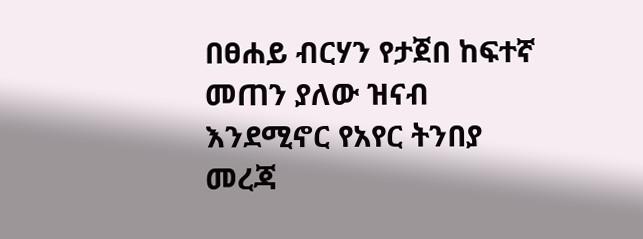በፀሐይ ብርሃን የታጀበ ከፍተኛ መጠን ያለው ዝናብ እንደሚኖር የአየር ትንበያ መረጃ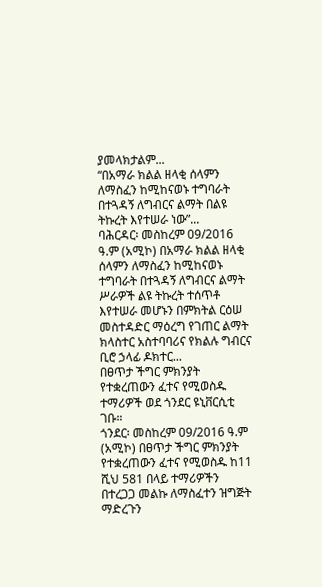ያመላክታልም...
“በአማራ ክልል ዘላቂ ሰላምን ለማስፈን ከሚከናወኑ ተግባራት በተጓዳኝ ለግብርና ልማት በልዩ ትኩረት እየተሠራ ነው”...
ባሕርዳር፡ መስከረም 09/2016 ዓ.ም (አሚኮ) በአማራ ክልል ዘላቂ ሰላምን ለማስፈን ከሚከናወኑ ተግባራት በተጓዳኝ ለግብርና ልማት ሥራዎች ልዩ ትኩረት ተሰጥቶ እየተሠራ መሆኑን በምክትል ርዕሠ መስተዳድር ማዕረግ የገጠር ልማት ክላስተር አስተባባሪና የክልሉ ግብርና ቢሮ ኃላፊ ዶክተር...
በፀጥታ ችግር ምክንያት የተቋረጠውን ፈተና የሚወስዱ ተማሪዎች ወደ ጎንደር ዩኒቨርሲቲ ገቡ።
ጎንደር፡ መስከረም 09/2016 ዓ.ም (አሚኮ) በፀጥታ ችግር ምክንያት የተቋረጠውን ፈተና የሚወስዱ ከ11 ሺህ 581 በላይ ተማሪዎችን በተረጋጋ መልኩ ለማስፈተን ዝግጅት ማድረጉን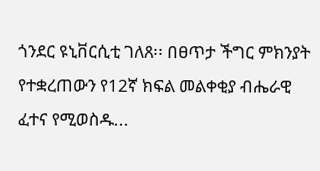ጎንደር ዩኒቨርሲቲ ገለጸ፡፡ በፀጥታ ችግር ምክንያት የተቋረጠውን የ12ኛ ክፍል መልቀቂያ ብሔራዊ ፈተና የሚወስዱ...